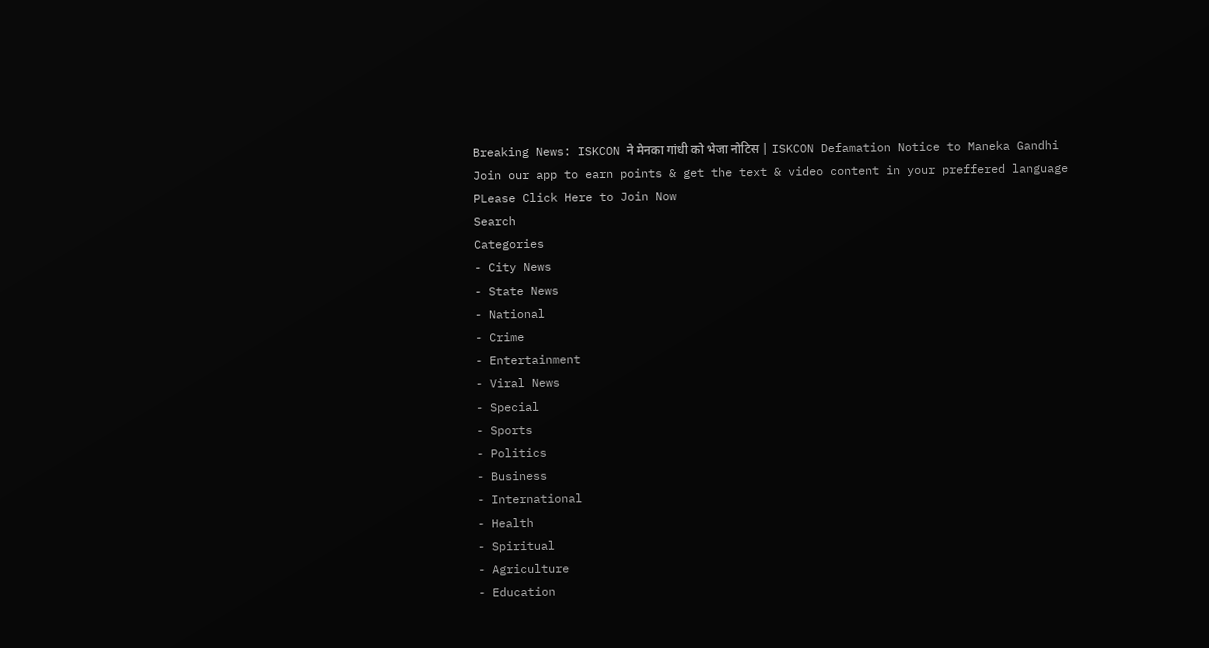Breaking News: ISKCON ने मेनका गांधी को भेजा नोटिस | ISKCON Defamation Notice to Maneka Gandhi
Join our app to earn points & get the text & video content in your preffered language
PLease Click Here to Join Now
Search
Categories
- City News
- State News
- National
- Crime
- Entertainment
- Viral News
- Special
- Sports
- Politics
- Business
- International
- Health
- Spiritual
- Agriculture
- Education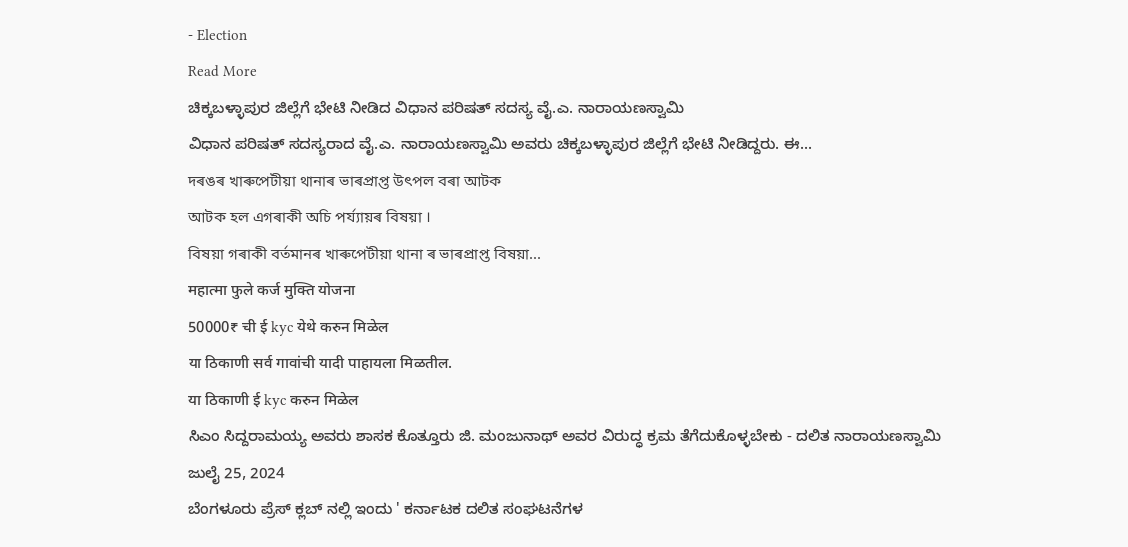- Election
Read More
ಚಿಕ್ಕಬಳ್ಳಾಪುರ ಜಿಲ್ಲೆಗೆ ಭೇಟಿ ನೀಡಿದ ವಿಧಾನ ಪರಿಷತ್ ಸದಸ್ಯ ವೈ.ಎ. ನಾರಾಯಣಸ್ವಾಮಿ
ವಿಧಾನ ಪರಿಷತ್ ಸದಸ್ಯರಾದ ವೈ.ಎ. ನಾರಾಯಣಸ್ವಾಮಿ ಅವರು ಚಿಕ್ಕಬಳ್ಳಾಪುರ ಜಿಲ್ಲೆಗೆ ಭೇಟಿ ನೀಡಿದ್ದರು. ಈ...
দৰঙৰ খাৰুপেটীয়া থানাৰ ভাৰপ্ৰাপ্ত উৎপল বৰা আটক
আটক হল এগৰাকী অচি পৰ্য্যায়ৰ বিষয়া ।
বিষয়া গৰাকী বৰ্তমানৰ খাৰুপেটীয়া থানা ৰ ভাৰপ্ৰাপ্ত বিষয়া...
महात्मा फुले कर्ज मुक्ति योजना
50000₹ ची ई kyc येथे करुन मिळेल
या ठिकाणी सर्व गावांची यादी पाहायला मिळतील.
या ठिकाणी ई kyc करुन मिळेल
ಸಿಎಂ ಸಿದ್ದರಾಮಯ್ಯ ಅವರು ಶಾಸಕ ಕೊತ್ತೂರು ಜಿ. ಮಂಜುನಾಥ್ ಅವರ ವಿರುದ್ಧ ಕ್ರಮ ತೆಗೆದುಕೊಳ್ಳಬೇಕು - ದಲಿತ ನಾರಾಯಣಸ್ವಾಮಿ
ಜುಲೈ 25, 2024
ಬೆಂಗಳೂರು ಪ್ರೆಸ್ ಕ್ಲಬ್ ನಲ್ಲಿ ಇಂದು ' ಕರ್ನಾಟಕ ದಲಿತ ಸಂಘಟನೆಗಳ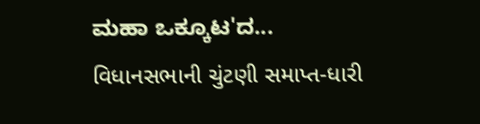ಮಹಾ ಒಕ್ಕೂಟ'ದ...
વિધાનસભાની ચુંટણી સમાપ્ત-ધારી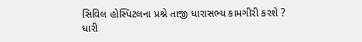સિવિલ હોસ્પિટલના પ્રશ્ને તાજી ધારાસભ્ય કામગીરી કરશે ?
ધારી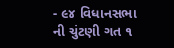- ૯૪ વિધાનસભા ની ચુંટણી ગત ૧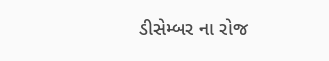ડીસેમ્બર ના રોજ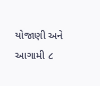યોજાણી અને આગામી ૮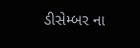ડીસેમ્બર ના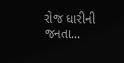રોજ ધારીની જનતા...